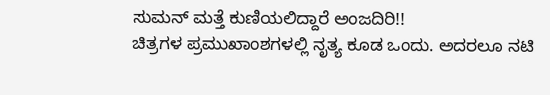ಸುಮನ್ ಮತ್ತೆ ಕುಣಿಯಲಿದ್ದಾರೆ ಅಂಜದಿರಿ!!
ಚಿತ್ರಗಳ ಪ್ರಮುಖಾಂಶಗಳಲ್ಲಿ ನೃತ್ಯ ಕೂಡ ಒಂದು. ಅದರಲೂ ನಟಿ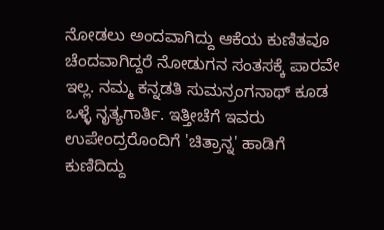ನೋಡಲು ಅಂದವಾಗಿದ್ದು ಆಕೆಯ ಕುಣಿತವೂ ಚೆಂದವಾಗಿದ್ದರೆ ನೋಡುಗನ ಸಂತಸಕ್ಕೆ ಪಾರವೇ ಇಲ್ಲ. ನಮ್ಮ ಕನ್ನಡತಿ ಸುಮನ್ರಂಗನಾಥ್ ಕೂಡ ಒಳ್ಳೆ ನೃತ್ಯಗಾರ್ತಿ. ಇತ್ತೀಚೆಗೆ ಇವರು ಉಪೇಂದ್ರರೊಂದಿಗೆ 'ಚಿತ್ರಾನ್ನ' ಹಾಡಿಗೆ ಕುಣಿದಿದ್ದು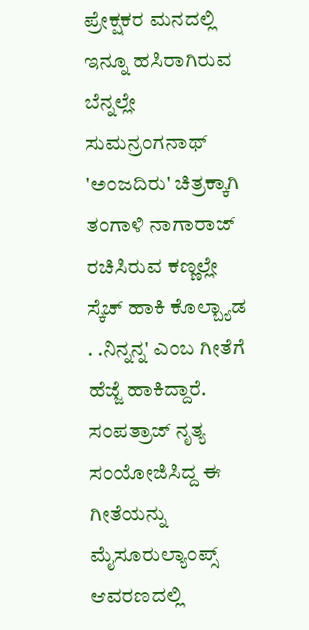ಪ್ರೇಕ್ಷಕರ ಮನದಲ್ಲಿ ಇನ್ನೂ ಹಸಿರಾಗಿರುವ ಬೆನ್ನಲ್ಲೇ ಸುಮನ್ರಂಗನಾಥ್ 'ಅಂಜದಿರು' ಚಿತ್ರಕ್ಕಾಗಿ ತಂಗಾಳಿ ನಾಗಾರಾಜ್ ರಚಿಸಿರುವ ಕಣ್ಣಲ್ಲೇ ಸ್ಕೆಚ್ ಹಾಕಿ ಕೊಲ್ಬ್ಯಾಡ . .ನಿನ್ನನ್ನ' ಎಂಬ ಗೀತೆಗೆ ಹೆಜ್ಜೆ ಹಾಕಿದ್ದಾರೆ. ಸಂಪತ್ರಾಜ್ ನೃತ್ಯ ಸಂಯೋಜಿಸಿದ್ದ ಈ ಗೀತೆಯನ್ನು ಮೈಸೂರುಲ್ಯಾಂಪ್ಸ್ ಆವರಣದಲ್ಲಿ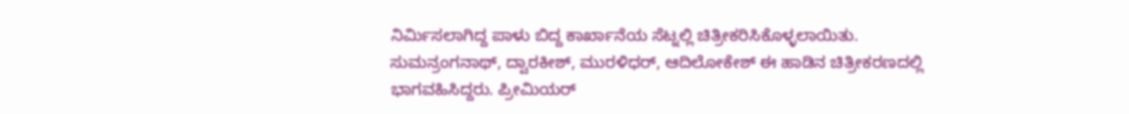ನಿರ್ಮಿಸಲಾಗಿದ್ದ ಪಾಳು ಬಿದ್ದ ಕಾರ್ಖಾನೆಯ ಸೆಟ್ನಲ್ಲಿ ಚಿತ್ರೀಕರಿಸಿಕೊಳ್ಳಲಾಯಿತು.
ಸುಮನ್ರಂಗನಾಥ್, ದ್ವಾರಕೀಶ್, ಮುರಳಿಧರ್, ಆದಿಲೋಕೇಶ್ ಈ ಹಾಡಿನ ಚಿತ್ರೀಕರಣದಲ್ಲಿ ಭಾಗವಹಿಸಿದ್ದರು. ಪ್ರೀಮಿಯರ್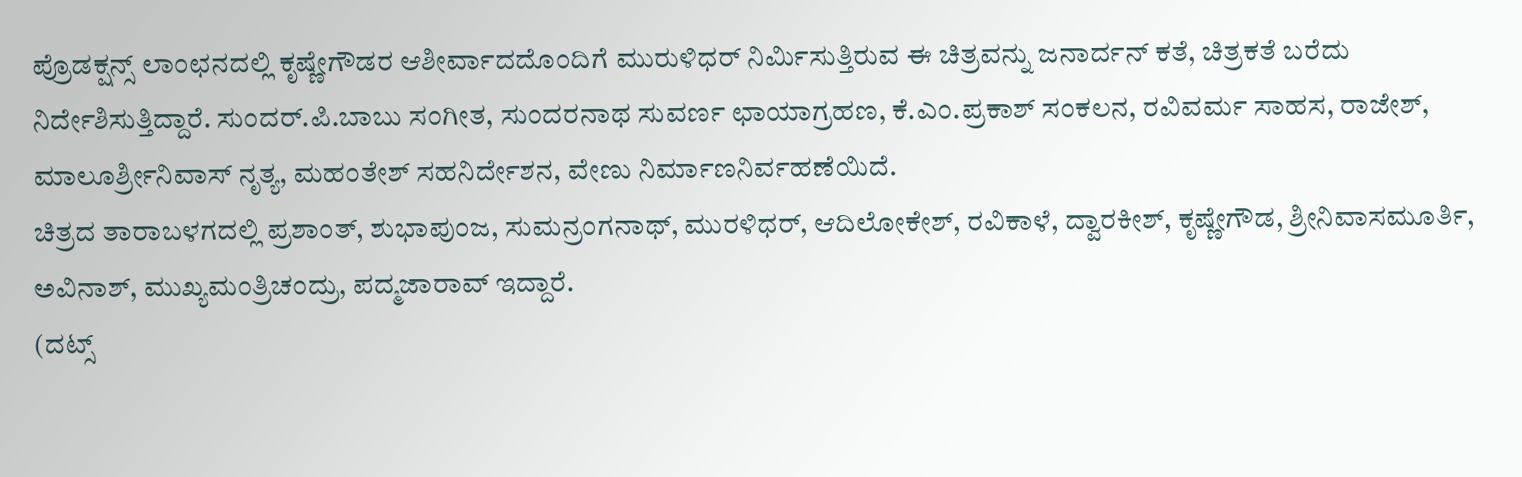ಪ್ರೊಡಕ್ಷನ್ಸ್ ಲಾಂಛನದಲ್ಲಿ ಕೃಷ್ಣೇಗೌಡರ ಆಶೀರ್ವಾದದೊಂದಿಗೆ ಮುರುಳಿಧರ್ ನಿರ್ಮಿಸುತ್ತಿರುವ ಈ ಚಿತ್ರವನ್ನು ಜನಾರ್ದನ್ ಕತೆ, ಚಿತ್ರಕತೆ ಬರೆದು ನಿರ್ದೇಶಿಸುತ್ತಿದ್ದಾರೆ. ಸುಂದರ್.ಪಿ.ಬಾಬು ಸಂಗೀತ, ಸುಂದರನಾಥ ಸುವರ್ಣ ಛಾಯಾಗ್ರಹಣ, ಕೆ.ಎಂ.ಪ್ರಕಾಶ್ ಸಂಕಲನ, ರವಿವರ್ಮ ಸಾಹಸ, ರಾಜೇಶ್, ಮಾಲೂರ್ಶ್ರೀನಿವಾಸ್ ನೃತ್ಯ, ಮಹಂತೇಶ್ ಸಹನಿರ್ದೇಶನ, ವೇಣು ನಿರ್ಮಾಣನಿರ್ವಹಣೆಯಿದೆ.
ಚಿತ್ರದ ತಾರಾಬಳಗದಲ್ಲಿ ಪ್ರಶಾಂತ್, ಶುಭಾಪುಂಜ, ಸುಮನ್ರಂಗನಾಥ್, ಮುರಳಿಧರ್, ಆದಿಲೋಕೇಶ್, ರವಿಕಾಳೆ, ದ್ವಾರಕೀಶ್, ಕೃಷ್ಣೇಗೌಡ, ಶ್ರೀನಿವಾಸಮೂರ್ತಿ, ಅವಿನಾಶ್, ಮುಖ್ಯಮಂತ್ರಿಚಂದ್ರು, ಪದ್ಮಜಾರಾವ್ ಇದ್ದಾರೆ.
(ದಟ್ಸ್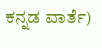ಕನ್ನಡ ವಾರ್ತೆ)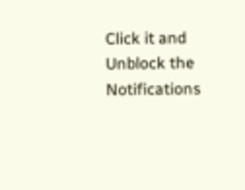Click it and Unblock the Notifications